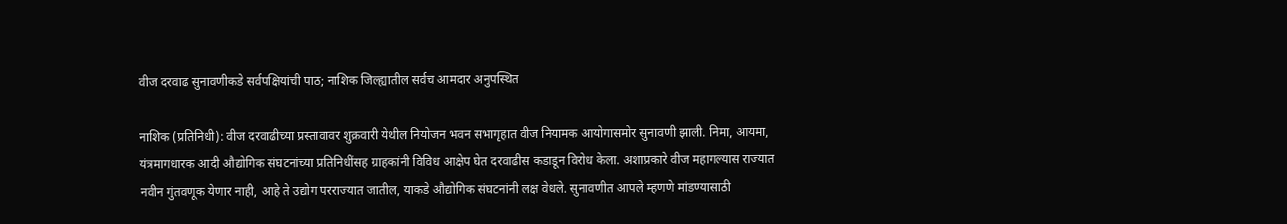वीज दरवाढ सुनावणीकडे सर्वपक्षियांची पाठ; नाशिक जिल्ह्यातील सर्वच आमदार अनुपस्थित

नाशिक (प्रतिनिधी): वीज दरवाढीच्या प्रस्तावावर शुक्रवारी येथील नियोजन भवन सभागृहात वीज नियामक आयोगासमोर सुनावणी झाली. निमा, आयमा, यंत्रमागधारक आदी औद्योगिक संघटनांच्या प्रतिनिधींसह ग्राहकांनी विविध आक्षेप घेत दरवाढीस कडाडून विरोध केला. अशाप्रकारे वीज महागल्यास राज्यात नवीन गुंतवणूक येणार नाही, आहे ते उद्योग परराज्यात जातील, याकडे औद्योगिक संघटनांनी लक्ष वेधले. सुनावणीत आपले म्हणणे मांडण्यासाठी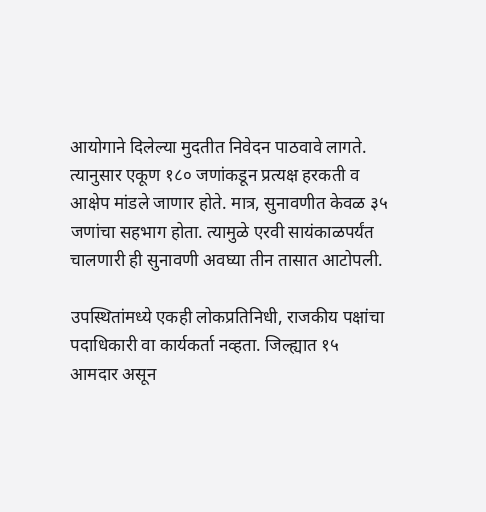आयोगाने दिलेल्या मुदतीत निवेदन पाठवावे लागते. त्यानुसार एकूण १८० जणांकडून प्रत्यक्ष हरकती व आक्षेप मांडले जाणार होते. मात्र, सुनावणीत केवळ ३५ जणांचा सहभाग होता. त्यामुळे एरवी सायंकाळपर्यंत चालणारी ही सुनावणी अवघ्या तीन तासात आटोपली.

उपस्थितांमध्ये एकही लोकप्रतिनिधी, राजकीय पक्षांचा पदाधिकारी वा कार्यकर्ता नव्हता. जिल्ह्यात १५ आमदार असून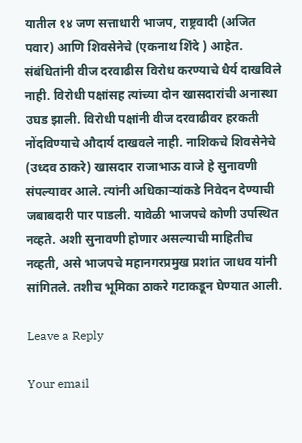यातील १४ जण सत्ताधारी भाजप, राष्ट्रवादी (अजित पवार) आणि शिवसेनेचे (एकनाथ शिंदे ) आहेत. संबंधितांनी वीज दरवाढीस विरोध करण्याचे धैर्य दाखविले नाही. विरोधी पक्षांसह त्यांच्या दोन खासदारांची अनास्था उघड झाली. विरोधी पक्षांनी वीज दरवाढीवर हरकती नोंदविण्याचे औदार्य दाखवले नाही. नाशिकचे शिवसेनेचे (उध्दव ठाकरे) खासदार राजाभाऊ वाजे हे सुनावणी संपल्यावर आले. त्यांनी अधिकाऱ्यांकडे निवेदन देण्याची जबाबदारी पार पाडली. यावेळी भाजपचे कोणी उपस्थित नव्हते. अशी सुनावणी होणार असल्याची माहितीच नव्हती, असे भाजपचे महानगरप्रमुख प्रशांत जाधव यांनी सांगितले. तशीच भूमिका ठाकरे गटाकडून घेण्यात आली.

Leave a Reply

Your email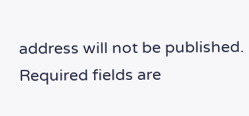address will not be published. Required fields are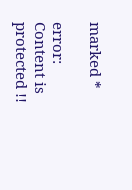marked *

error: Content is protected !!